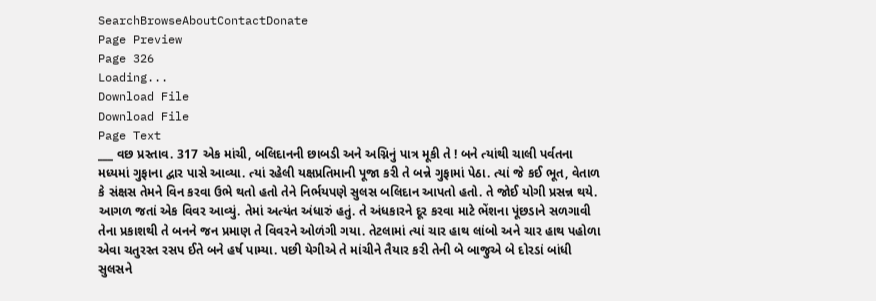SearchBrowseAboutContactDonate
Page Preview
Page 326
Loading...
Download File
Download File
Page Text
___ વછ પ્રસ્તાવ. 317 એક માંચી, બલિદાનની છાબડી અને અગ્નિનું પાત્ર મૂકી તે ! બને ત્યાંથી ચાલી પર્વતના મધ્યમાં ગુફાના દ્વાર પાસે આવ્યા. ત્યાં રહેલી યક્ષપ્રતિમાની પૂજા કરી તે બન્ને ગુફામાં પેઠા. ત્યાં જે કઈ ભૂત, વેતાળ કે સંક્ષસ તેમને વિન કરવા ઉભે થતો હતો તેને નિર્ભયપણે સુલસ બલિદાન આપતો હતો. તે જોઈ યોગી પ્રસન્ન થયે. આગળ જતાં એક વિવર આવ્યું. તેમાં અત્યંત અંધારું હતું. તે અંધકારને દૂર કરવા માટે ભેંશના પૂંછડાને સળગાવી તેના પ્રકાશથી તે બનને જન પ્રમાણ તે વિવરને ઓળંગી ગયા. તેટલામાં ત્યાં ચાર હાથ લાંબો અને ચાર હાથ પહોળા એવા ચતુરસ્ત રસપ ઈતે બને હર્ષ પામ્યા. પછી યેગીએ તે માંચીને તૈયાર કરી તેની બે બાજુએ બે દોરડાં બાંધી સુલસને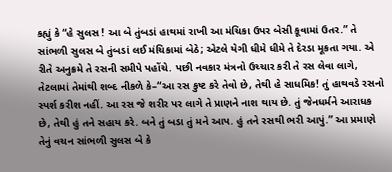કહ્યું કે “હે સુલસ ! આ બે તુંબડાં હાથમાં રાખી આ મંચિકા ઉપર બેસી કૂવામાં ઉતર.” તે સાંભળી સુલસ બે તુંબડાં લઈ મંચિકામાં બેઠે; એટલે યેગી ધીમે ધીમે તે દેરડા મૂકતા ગયા. એ રીતે અનુક્રમે તે રસની સમીપે પહોંચે. પછી નવકાર મંત્રનો ઉચ્ચાર કરી તે રસ લેવા લાગે, તેટલામાં તેમાંથી શબ્દ નીકળે કે–“આ રસ કુષ્ટ કરે તેવો છે, તેથી હે સાધમિક! તું હાથવડે રસનો સ્પર્શ કરીશ નહીં. આ રસ જે શરીર પર લાગે તે પ્રાણને નાશ થાય છે. તું જેનધર્મને આરાધક છે, તેથી હું તને સહાય કરે. બને તું બડા તું મને આપ. હું તને રસથી ભરી આપું.” આ પ્રમાણે તેનું વચન સાંભળી સુલસ બે કે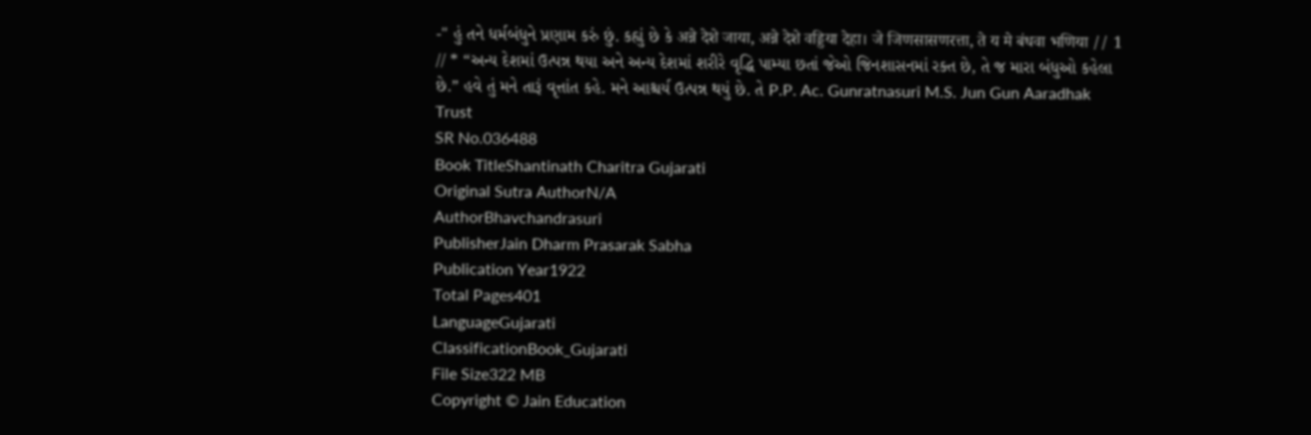-" હું તને ધર્મબંધુને પ્રણામ કરું છું. કહ્યું છે કે अन्ने देशे जाया, अन्ने देशे वड्डिया देहा। जे जिणसासणरत्ता, ते य मे बंधवा भणिया // 1 // * “અન્ય દેશમાં ઉત્પન્ન થયા અને અન્ય દેશમાં શરીરે વૃદ્ધિ પામ્યા છતાં જેઓ જિનશાસનમાં રક્ત છે, તે જ મારા બંધુઓ કહેલા છે.” હવે તું મને તારૂં વૃત્તાંત કહે. મને આશ્ચર્ય ઉત્પન્ન થયું છે. તે P.P. Ac. Gunratnasuri M.S. Jun Gun Aaradhak Trust
SR No.036488
Book TitleShantinath Charitra Gujarati
Original Sutra AuthorN/A
AuthorBhavchandrasuri
PublisherJain Dharm Prasarak Sabha
Publication Year1922
Total Pages401
LanguageGujarati
ClassificationBook_Gujarati
File Size322 MB
Copyright © Jain Education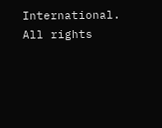International. All rights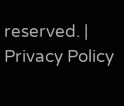reserved. | Privacy Policy